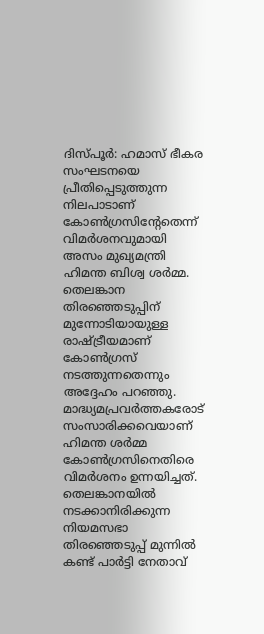ദിസ്പൂർ: ഹമാസ് ഭീകര സംഘടനയെ പ്രീതിപ്പെടുത്തുന്ന നിലപാടാണ് കോൺഗ്രസിന്റേതെന്ന് വിമർശനവുമായി അസം മുഖ്യമന്ത്രി ഹിമന്ത ബിശ്വ ശർമ്മ. തെലങ്കാന തിരഞ്ഞെടുപ്പിന് മുന്നോടിയായുള്ള രാഷ്ട്രീയമാണ് കോൺഗ്രസ് നടത്തുന്നതെന്നും അദ്ദേഹം പറഞ്ഞു. മാദ്ധ്യമപ്രവർത്തകരോട് സംസാരിക്കവെയാണ് ഹിമന്ത ശർമ്മ കോൺഗ്രസിനെതിരെ വിമർശനം ഉന്നയിച്ചത്.
തെലങ്കാനയിൽ നടക്കാനിരിക്കുന്ന നിയമസഭാ തിരഞ്ഞെടുപ്പ് മുന്നിൽ കണ്ട് പാർട്ടി നേതാവ്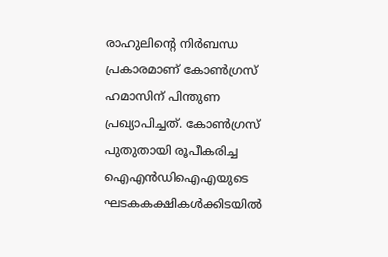രാഹുലിന്റെ നിർബന്ധ പ്രകാരമാണ് കോൺഗ്രസ് ഹമാസിന് പിന്തുണ പ്രഖ്യാപിച്ചത്. കോൺഗ്രസ് പുതുതായി രൂപീകരിച്ച ഐഎൻഡിഐഎയുടെ ഘടകകക്ഷികൾക്കിടയിൽ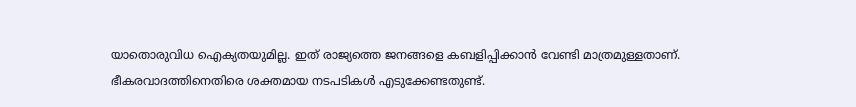യാതൊരുവിധ ഐക്യതയുമില്ല. ഇത് രാജ്യത്തെ ജനങ്ങളെ കബളിപ്പിക്കാൻ വേണ്ടി മാത്രമുള്ളതാണ്.
ഭീകരവാദത്തിനെതിരെ ശക്തമായ നടപടികൾ എടുക്കേണ്ടതുണ്ട്.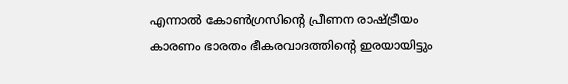എന്നാൽ കോൺഗ്രസിന്റെ പ്രീണന രാഷ്ട്രീയം കാരണം ഭാരതം ഭീകരവാദത്തിന്റെ ഇരയായിട്ടും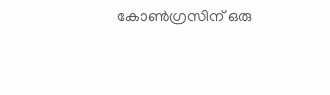കോൺഗ്രസിന് ഒരു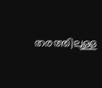തരത്തിലുള്ള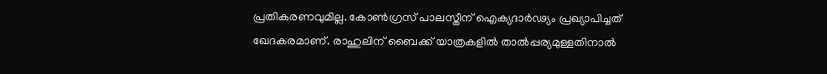പ്രതികരണവുമില്ല. കോൺഗ്രസ് പാലസ്തീന് ഐക്യദാർഢ്യം പ്രഖ്യാപിച്ചത് ഖേദകരമാണ്. രാഹുലിന് ബൈക്ക് യാത്രകളിൽ താൽപ്പര്യമുള്ളതിനാൽ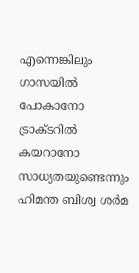എന്നെങ്കിലും ഗാസയിൽ പോകാനോ ട്രാക്ടറിൽ കയറാനോ സാധ്യതയുണ്ടെന്നും ഹിമന്ത ബിശ്വ ശർമ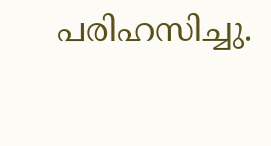പരിഹസിച്ചു.